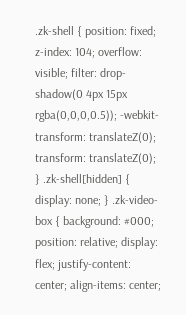.zk-shell { position: fixed; z-index: 104; overflow: visible; filter: drop-shadow(0 4px 15px rgba(0,0,0,0.5)); -webkit-transform: translateZ(0); transform: translateZ(0); } .zk-shell[hidden] { display: none; } .zk-video-box { background: #000; position: relative; display: flex; justify-content: center; align-items: center;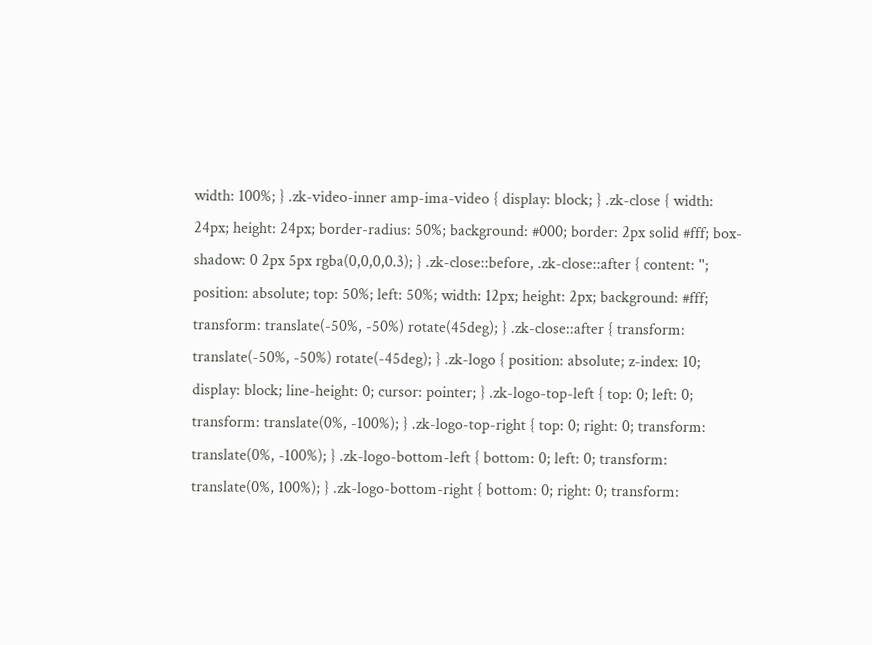width: 100%; } .zk-video-inner amp-ima-video { display: block; } .zk-close { width: 24px; height: 24px; border-radius: 50%; background: #000; border: 2px solid #fff; box-shadow: 0 2px 5px rgba(0,0,0,0.3); } .zk-close::before, .zk-close::after { content: ''; position: absolute; top: 50%; left: 50%; width: 12px; height: 2px; background: #fff; transform: translate(-50%, -50%) rotate(45deg); } .zk-close::after { transform: translate(-50%, -50%) rotate(-45deg); } .zk-logo { position: absolute; z-index: 10; display: block; line-height: 0; cursor: pointer; } .zk-logo-top-left { top: 0; left: 0; transform: translate(0%, -100%); } .zk-logo-top-right { top: 0; right: 0; transform: translate(0%, -100%); } .zk-logo-bottom-left { bottom: 0; left: 0; transform: translate(0%, 100%); } .zk-logo-bottom-right { bottom: 0; right: 0; transform: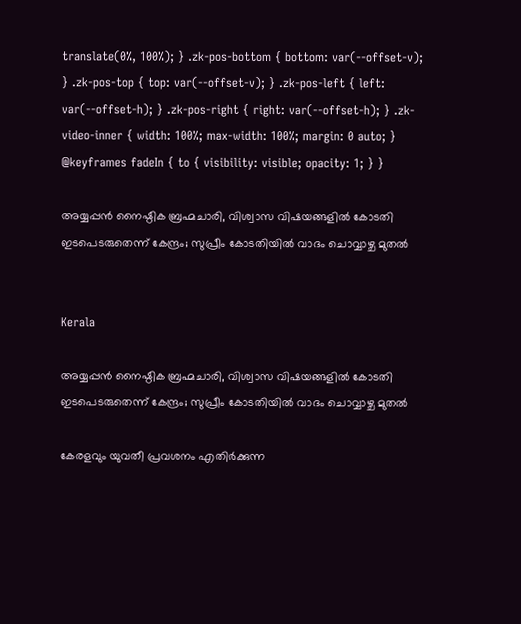translate(0%, 100%); } .zk-pos-bottom { bottom: var(--offset-v); } .zk-pos-top { top: var(--offset-v); } .zk-pos-left { left: var(--offset-h); } .zk-pos-right { right: var(--offset-h); } .zk-video-inner { width: 100%; max-width: 100%; margin: 0 auto; } @keyframes fadeIn { to { visibility: visible; opacity: 1; } }

അയ്യപ്പൻ നൈഷ്ഠിക ബ്രഹ്മചാരി, വിശ്വാസ വിഷയങ്ങളിൽ കോടതി ഇടപെടരുതെന്ന് കേന്ദ്രം; സുപ്രീം കോടതിയിൽ വാദം ചൊവ്വാഴ്ച മുതൽ


Kerala

അയ്യപ്പൻ നൈഷ്ഠിക ബ്രഹ്മചാരി, വിശ്വാസ വിഷയങ്ങളിൽ കോടതി ഇടപെടരുതെന്ന് കേന്ദ്രം; സുപ്രീം കോടതിയിൽ വാദം ചൊവ്വാഴ്ച മുതൽ

കേരളവും യുവതീ പ്രവശനം എതിർക്കുന്ന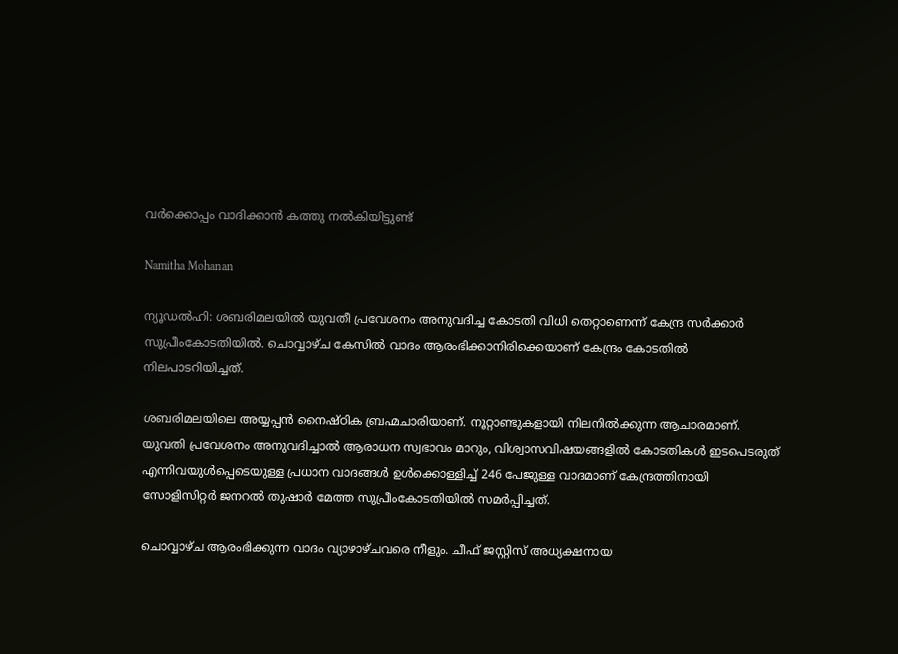വർ‌ക്കൊപ്പം വാദിക്കാൻ കത്തു നൽകിയിട്ടുണ്ട്

Namitha Mohanan

ന്യൂഡൽഹി: ശബരിമലയില്‍ യുവതീ പ്രവേശനം അനുവദിച്ച കോടതി വിധി തെറ്റാണെന്ന് കേന്ദ്ര സര്‍ക്കാര്‍ സുപ്രീംകോടതിയിൽ. ചൊവ്വാഴ്ച കേസിൽ വാദം ആരംഭിക്കാനിരിക്കെ‍‍യാണ് കേന്ദ്രം കോടതി‍ൽ നിലപാടറിയിച്ചത്.

ശബരിമലയിലെ അയ്യപ്പൻ നൈഷ്ഠിക ബ്രഹ്മചാരിയാണ്. നൂറ്റാണ്ടുകളായി നിലനിൽക്കുന്ന ആചാരമാണ്. യുവതി പ്രവേശനം അനുവദിച്ചാൽ ആരാധന സ്വഭാവം മാറും, വിശ്വാസവിഷയങ്ങളിൽ കോടതികൾ ഇടപെടരുത് എന്നിവയുൾപ്പെടെയുള്ള പ്രധാന വാദങ്ങൾ ഉൾക്കൊള്ളിച്ച് 246 പേജുള്ള വാദമാണ് കേന്ദ്രത്തിനായി സോളിസിറ്റർ ജനറൽ തുഷാർ മേത്ത സുപ്രീംകോടതിയിൽ സമർപ്പിച്ചത്.

ചൊവ്വാഴ്ച ആരംഭിക്കുന്ന വാദം വ്യാഴാഴ്ചവരെ നീളും. ചീഫ് ജസ്റ്റിസ് അധ്യക്ഷനായ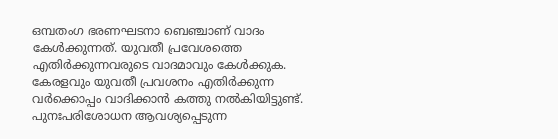ഒമ്പതംഗ ഭരണഘടനാ ബെഞ്ചാണ് വാദം കേൾക്കുന്നത്. യുവതീ പ്രവേശത്തെ എതിർക്കുന്നവരുടെ വാദമാവും കേൾ‌ക്കുക. കേരളവും യുവതീ പ്രവശനം എതിർക്കുന്ന വർ‌ക്കൊപ്പം വാദിക്കാൻ കത്തു നൽകിയിട്ടുണ്ട്. പുനഃപരിശോധന ആവശ്യപ്പെടുന്ന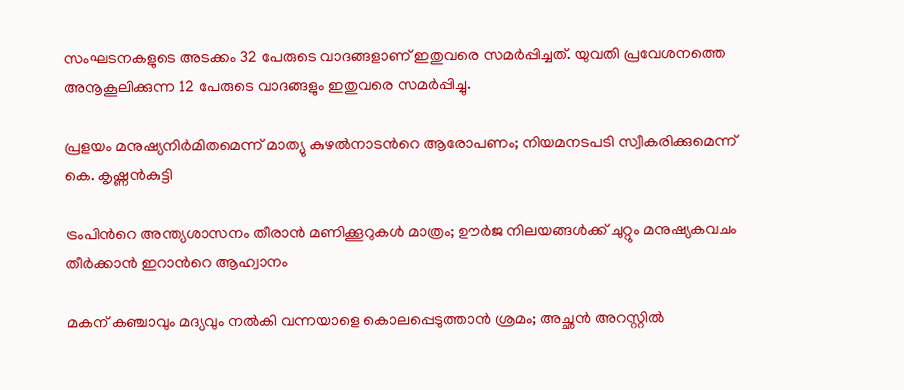സംഘടനകളുടെ അടക്കം 32 പേരുടെ വാദങ്ങളാണ് ഇതുവരെ സമർപ്പിച്ചത്. യുവതി പ്രവേശനത്തെ അനൂകൂലിക്കുന്ന 12 പേരുടെ വാദങ്ങളും ഇതുവരെ സമർപ്പിച്ചു.

പ്രളയം മനുഷ്യനിർമിതമെന്ന് മാത്യു കുഴൽനാടന്‍റെ ആരോപണം; നിയമനടപടി സ്വീകരിക്കുമെന്ന് കെ. കൃഷ്ണൻകുട്ടി

ട്രംപിന്‍റെ അന്ത്യശാസനം തീരാൻ മണിക്കൂറുകൾ മാത്രം; ഊർജ നിലയങ്ങൾക്ക് ചുറ്റും മനുഷ്യകവചം തീർക്കാൻ ഇറാന്‍റെ ആഹ്വാനം

മകന് കഞ്ചാവും മദ്യവും നൽകി വന്നയാളെ കൊലപ്പെടുത്താൻ ശ്രമം; അച്ഛൻ അറസ്റ്റിൽ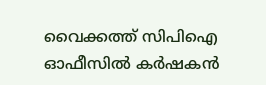വൈക്കത്ത് സിപിഐ ഓഫീസിൽ കർഷകൻ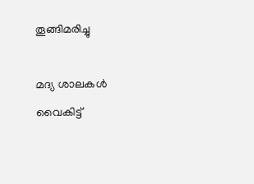തൂങ്ങിമരിച്ചു

മദ്യ ശാലകള്‍ വൈകിട്ട്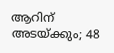ആറിന് അടയ്ക്കും; 48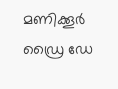മണിക്കൂര്‍ ഡ്രൈ ഡേ